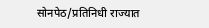सोनपेठ/प्रतिनिधी राज्यात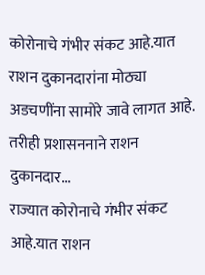कोरोनाचे गंभीर संकट आहे.यात राशन दुकानदारांना मोठ्या अडचणींना सामोरे जावे लागत आहे. तरीही प्रशासननाने राशन दुकानदार...
राज्यात कोरोनाचे गंभीर संकट आहे.यात राशन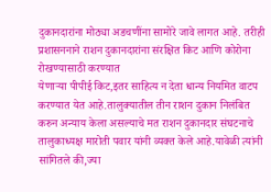दुकानदारांना मोठ्या अडचणींना सामोरे जावे लागत आहे. तरीही प्रशासननाने राशन दुकानदारांना संरक्षित किट आणि कोरोना रोखण्यासाठी करण्यात
येणाऱ्या पीपीई किट,इतर साहित्य न देता धान्य नियमित वाटप करण्यात येत आहे.तालुक्यातील तीन राशन दुकान निलंबित करुन अन्याय केला असल्याचे मत राशन दुकानदार संघटनाचे तालुकाध्यक्ष मारोती पवार यांनी व्यक्त केले आहे.यावेळी त्यांनी सांगितले की,ज्या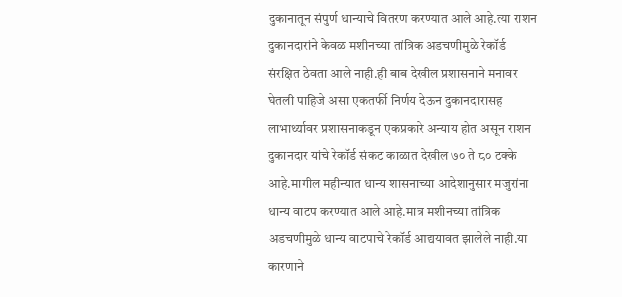दुकानातून संपुर्ण धान्याचे वितरण करण्यात आले आहे.त्या राशन दुकानदारांने केवळ मशीनच्या तांत्रिक अडचणीमुळे रेकॉर्ड संरक्षित ठेवता आले नाही.ही बाब देखील प्रशासनाने मनावर घेतली पाहिजे असा एकतर्फी निर्णय देऊन दुकानदारासह लाभार्थ्यावर प्रशासनाकडून एकप्रकारे अन्याय होत असून राशन दुकानदार यांचे रेकॉर्ड संकट काळात देखील ७० ते ८० टक्के आहे.मागील महीन्यात धान्य शासनाच्या आदेशानुसार मजुरांना धान्य वाटप करण्यात आले आहे.मात्र मशीनच्या तांत्रिक अडचणीमुळे धान्य वाटपाचे रेकॉर्ड आद्ययावत झालेले नाही.या कारणाने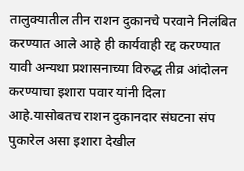तालुक्यातील तीन राशन दुकानचे परवाने निलंबित करण्यात आले आहे ही कार्यवाही रद्द करण्यात यावी अन्यथा प्रशासनाच्या विरुद्ध तीव्र आंदोलन करण्याचा इशारा पवार यांनी दिला आहे.यासोबतच राशन दुकानदार संघटना संप पुकारेल असा इशारा देखील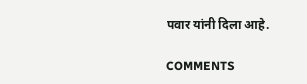पवार यांनी दिला आहे.

COMMENTS